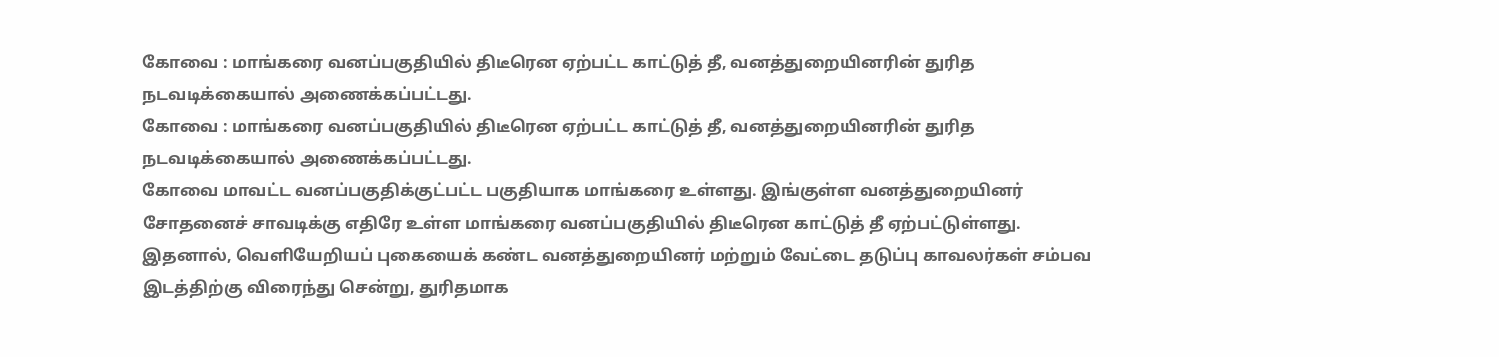கோவை : மாங்கரை வனப்பகுதியில் திடீரென ஏற்பட்ட காட்டுத் தீ, வனத்துறையினரின் துரித நடவடிக்கையால் அணைக்கப்பட்டது.
கோவை : மாங்கரை வனப்பகுதியில் திடீரென ஏற்பட்ட காட்டுத் தீ, வனத்துறையினரின் துரித நடவடிக்கையால் அணைக்கப்பட்டது.
கோவை மாவட்ட வனப்பகுதிக்குட்பட்ட பகுதியாக மாங்கரை உள்ளது. இங்குள்ள வனத்துறையினர் சோதனைச் சாவடிக்கு எதிரே உள்ள மாங்கரை வனப்பகுதியில் திடீரென காட்டுத் தீ ஏற்பட்டுள்ளது. இதனால், வெளியேறியப் புகையைக் கண்ட வனத்துறையினர் மற்றும் வேட்டை தடுப்பு காவலர்கள் சம்பவ இடத்திற்கு விரைந்து சென்று, துரிதமாக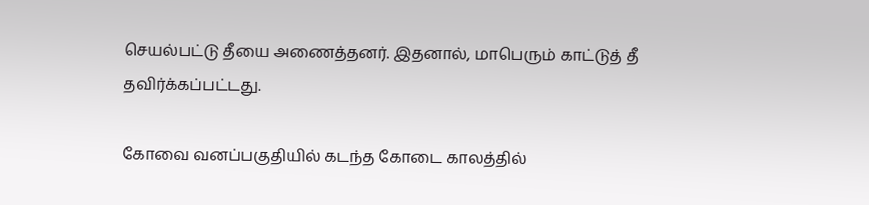செயல்பட்டு தீயை அணைத்தனர். இதனால், மாபெரும் காட்டுத் தீ தவிர்க்கப்பட்டது.

கோவை வனப்பகுதியில் கடந்த கோடை காலத்தில்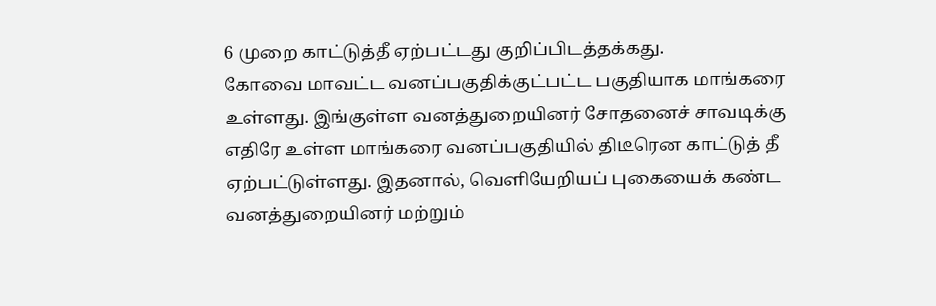6 முறை காட்டுத்தீ ஏற்பட்டது குறிப்பிடத்தக்கது.
கோவை மாவட்ட வனப்பகுதிக்குட்பட்ட பகுதியாக மாங்கரை உள்ளது. இங்குள்ள வனத்துறையினர் சோதனைச் சாவடிக்கு எதிரே உள்ள மாங்கரை வனப்பகுதியில் திடீரென காட்டுத் தீ ஏற்பட்டுள்ளது. இதனால், வெளியேறியப் புகையைக் கண்ட வனத்துறையினர் மற்றும்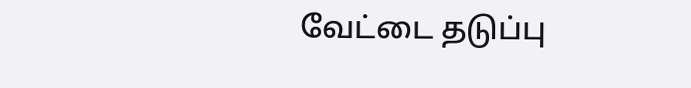வேட்டை தடுப்பு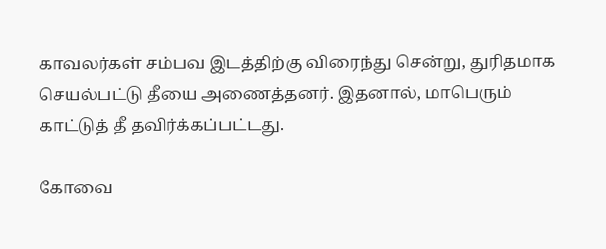காவலர்கள் சம்பவ இடத்திற்கு விரைந்து சென்று, துரிதமாக செயல்பட்டு தீயை அணைத்தனர். இதனால், மாபெரும் காட்டுத் தீ தவிர்க்கப்பட்டது.

கோவை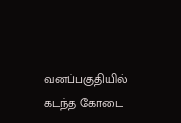வனப்பகுதியில் கடந்த கோடை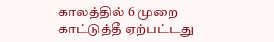காலத்தில் 6 முறை காட்டுத்தீ ஏற்பட்டது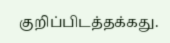குறிப்பிடத்தக்கது.